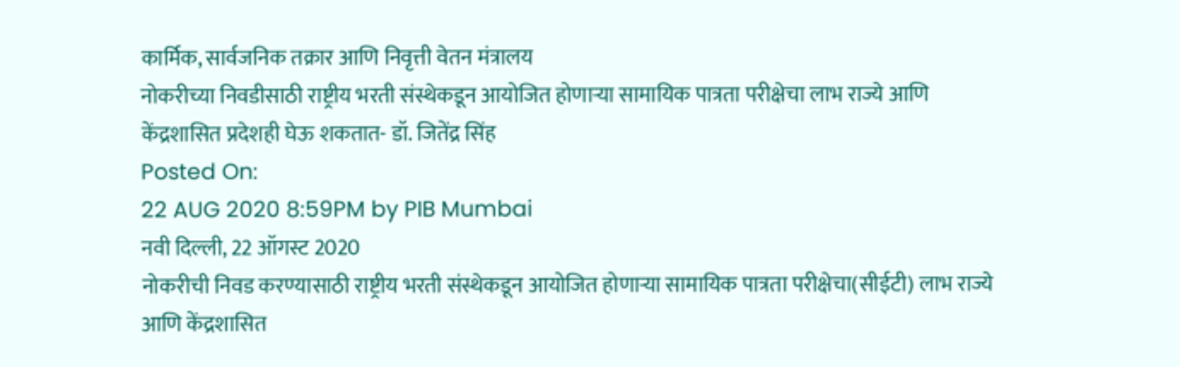कार्मिक, सार्वजनिक तक्रार आणि निवृत्ती वेतन मंत्रालय
नोकरीच्या निवडीसाठी राष्ट्रीय भरती संस्थेकडून आयोजित होणाऱ्या सामायिक पात्रता परीक्षेचा लाभ राज्ये आणि केंद्रशासित प्रदेशही घेऊ शकतात- डॉ. जितेंद्र सिंह
Posted On:
22 AUG 2020 8:59PM by PIB Mumbai
नवी दिल्ली, 22 ऑगस्ट 2020
नोकरीची निवड करण्यासाठी राष्ट्रीय भरती संस्थेकडून आयोजित होणाऱ्या सामायिक पात्रता परीक्षेचा(सीईटी) लाभ राज्ये आणि केंद्रशासित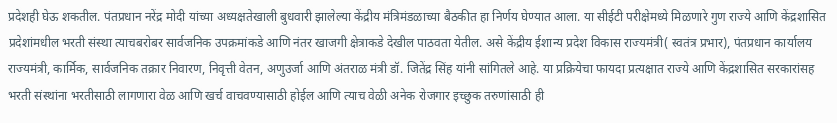प्रदेशही घेऊ शकतील. पंतप्रधान नरेंद्र मोदी यांच्या अध्यक्षतेखाली बुधवारी झालेल्या केंद्रीय मंत्रिमंडळाच्या बैठकीत हा निर्णय घेण्यात आला. या सीईटी परीक्षेमध्ये मिळणारे गुण राज्ये आणि केंद्रशासित प्रदेशांमधील भरती संस्था त्याचबरोबर सार्वजनिक उपक्रमांकडे आणि नंतर खाजगी क्षेत्राकडे देखील पाठवता येतील. असे केंद्रीय ईशान्य प्रदेश विकास राज्यमंत्री( स्वतंत्र प्रभार), पंतप्रधान कार्यालय राज्यमंत्री, कार्मिक, सार्वजनिक तक्रार निवारण, निवृत्ती वेतन, अणुउर्जा आणि अंतराळ मंत्री डॉ. जितेंद्र सिंह यांनी सांगितले आहे. या प्रक्रियेचा फायदा प्रत्यक्षात राज्ये आणि केंद्रशासित सरकारांसह भरती संस्थांना भरतीसाठी लागणारा वेळ आणि खर्च वाचवण्यासाठी होईल आणि त्याच वेळी अनेक रोजगार इच्छुक तरुणांसाठी ही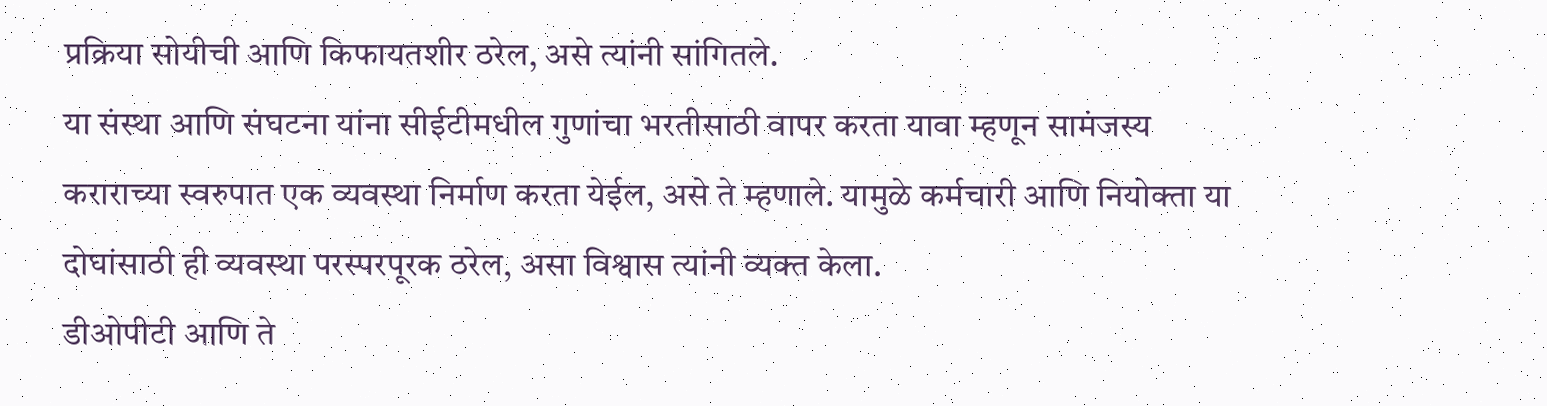प्रक्रिया सोयीची आणि किफायतशीर ठरेल, असे त्यांनी सांगितले.
या संस्था आणि संघटना यांना सीईटीमधील गुणांचा भरतीसाठी वापर करता यावा म्हणून सामंजस्य कराराच्या स्वरुपात एक व्यवस्था निर्माण करता येईल, असे ते म्हणाले. यामुळे कर्मचारी आणि नियोक्ता या दोघांसाठी ही व्यवस्था परस्परपूरक ठरेल, असा विश्वास त्यांनी व्यक्त केला.
डीओपीटी आणि ते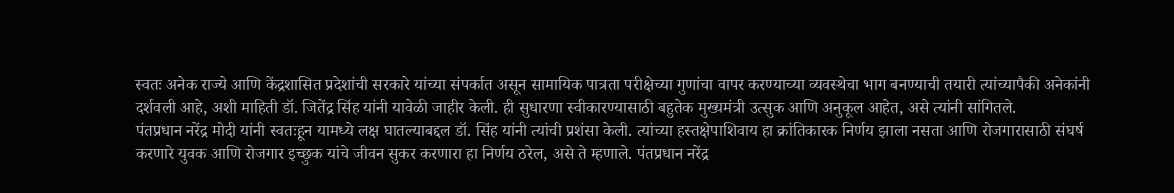स्वतः अनेक राज्ये आणि केंद्रशासित प्रदेशांची सरकारे यांच्या संपर्कात असून सामायिक पात्रता परीक्षेच्या गुणांचा वापर करण्याच्या व्यवस्थेचा भाग बनण्याची तयारी त्यांच्यापैकी अनेकांनी दर्शवली आहे, अशी माहिती डॉ. जितेंद्र सिंह यांनी यावेळी जाहीर केली. ही सुधारणा स्वीकारण्यासाठी बहुतेक मुख्यमंत्री उत्सुक आणि अनुकूल आहेत, असे त्यांनी सांगितले.
पंतप्रधान नरेंद्र मोदी यांनी स्वतःहून यामध्ये लक्ष घातल्याबद्दल डॉ. सिंह यांनी त्यांची प्रशंसा केली. त्यांच्या हस्तक्षेपाशिवाय हा क्रांतिकारक निर्णय झाला नसता आणि रोजगारासाठी संघर्ष करणारे युवक आणि रोजगार इच्छुक यांचे जीवन सुकर करणारा हा निर्णय ठरेल, असे ते म्हणाले. पंतप्रधान नरेंद्र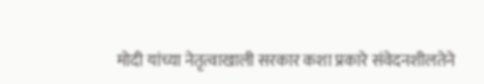मोदी यांच्या नेतृत्वाखाली सरकार कशा प्रकारे संवेदनशीलतेने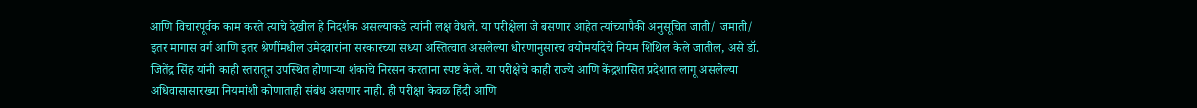आणि विचारपूर्वक काम करते त्याचे देखील हे निदर्शक असल्याकडे त्यांनी लक्ष वेधले. या परीक्षेला जे बसणार आहेत त्यांच्यापैकी अनुसूचित जाती/ जमाती/ इतर मागास वर्ग आणि इतर श्रेणींमधील उमेदवारांना सरकारच्या सध्या अस्तित्वात असलेल्या धोरणानुसारच वयोमर्यादेचे नियम शिथिल केले जातील, असे डॉ. जितेंद्र सिंह यांनी काही स्तरातून उपस्थित होणाऱ्या शंकांचे निरसन करताना स्पष्ट केले. या परीक्षेचे काही राज्ये आणि केंद्रशासित प्रदेशात लागू असलेल्या अधिवासासारख्या नियमांशी कोणाताही संबंध असणार नाही. ही परीक्षा केवळ हिंदी आणि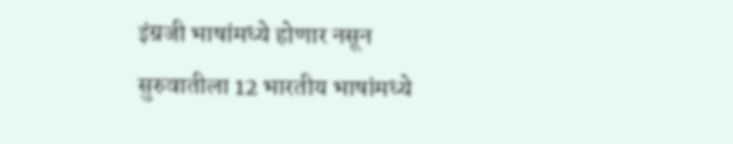इंग्रजी भाषांमध्ये होणार नसून सुरुवातीला 12 भारतीय भाषांमध्ये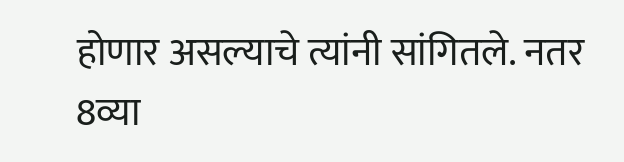होणार असल्याचे त्यांनी सांगितले. नतर 8व्या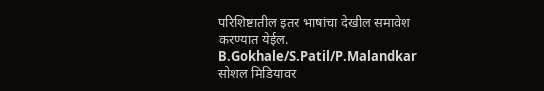परिशिष्टातील इतर भाषांचा देखील समावेश करण्यात येईल.
B.Gokhale/S.Patil/P.Malandkar
सोशल मिडियावर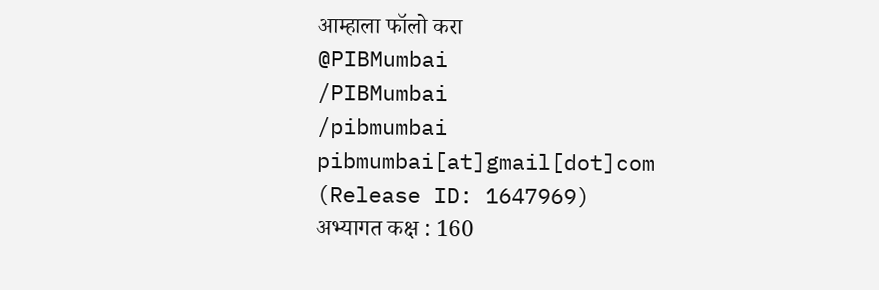आम्हाला फॉलो करा
@PIBMumbai
/PIBMumbai
/pibmumbai
pibmumbai[at]gmail[dot]com
(Release ID: 1647969)
अभ्यागत कक्ष : 160